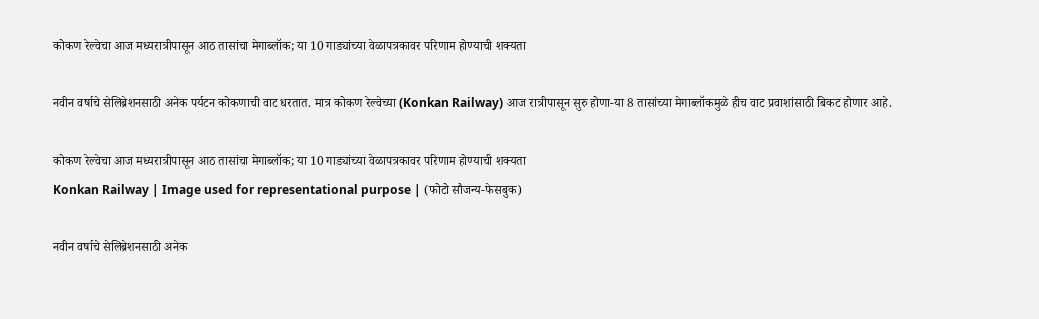कोकण रेल्वेचा आज मध्यरात्रीपासून आठ तासांचा मेगाब्लॉक; या 10 गाड्यांच्या वेळापत्रकावर परिणाम होण्याची शक्यता

नवीन वर्षाचे सेलिब्रेशनसाठी अनेक पर्यटन कोकणाची वाट धरतात. मात्र कोकण रेल्वेच्या (Konkan Railway) आज रात्रीपासून सुरु होणा-या 8 तासांच्या मेगाब्लॉकमुळे हीच वाट प्रवाशांसाठी बिकट होणार आहे.

कोकण रेल्वेचा आज मध्यरात्रीपासून आठ तासांचा मेगाब्लॉक; या 10 गाड्यांच्या वेळापत्रकावर परिणाम होण्याची शक्यता
Konkan Railway | Image used for representational purpose | (फोटो सौजन्य-फेसबुक)

नवीन वर्षाचे सेलिब्रेशनसाठी अनेक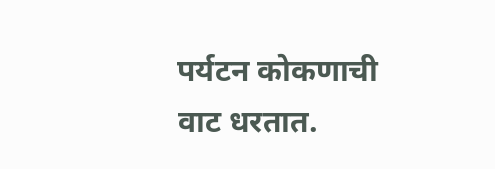पर्यटन कोकणाची वाट धरतात.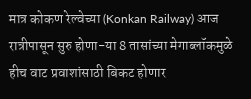मात्र कोकण रेल्वेच्या (Konkan Railway) आज रात्रीपासून सुरु होणा-या 8 तासांच्या मेगाब्लॉकमुळे हीच वाट प्रवाशांसाठी बिकट होणार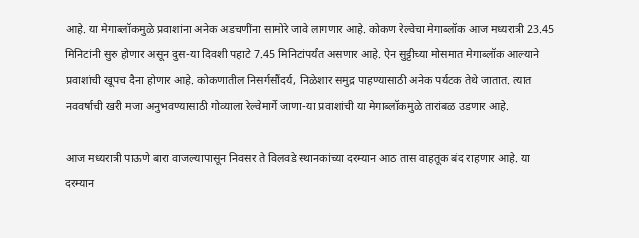आहे. या मेगाब्लॉकमुळे प्रवाशांना अनेक अडचणींना सामोरे जावे लागणार आहे. कोकण रेल्वेचा मेगाब्लॉक आज मध्यरात्री 23.45 मिनिटांनी सुरु होणार असून दुस-या दिवशी पहाटे 7.45 मिनिटांपर्यंत असणार आहे. ऐन सुट्टीच्या मोसमात मेगाब्लॉक आल्याने प्रवाशांची खूपच दैना होणार आहे. कोकणातील निसर्गसौंदर्य, निळेशार समुद्र पाहण्यासाठी अनेक पर्यटक तेथे जातात. त्यात नववर्षाची खरी मजा अनुभवण्यासाठी गोव्याला रेल्वेमार्गे जाणा-या प्रवाशांची या मेगाब्लॉकमुळे तारांबळ उडणार आहे.

आज मध्यरात्री पाऊणे बारा वाजल्यापासून निवसर ते विलवडे स्थानकांच्या दरम्यान आठ तास वाहतूक बंद राहणार आहे. या दरम्यान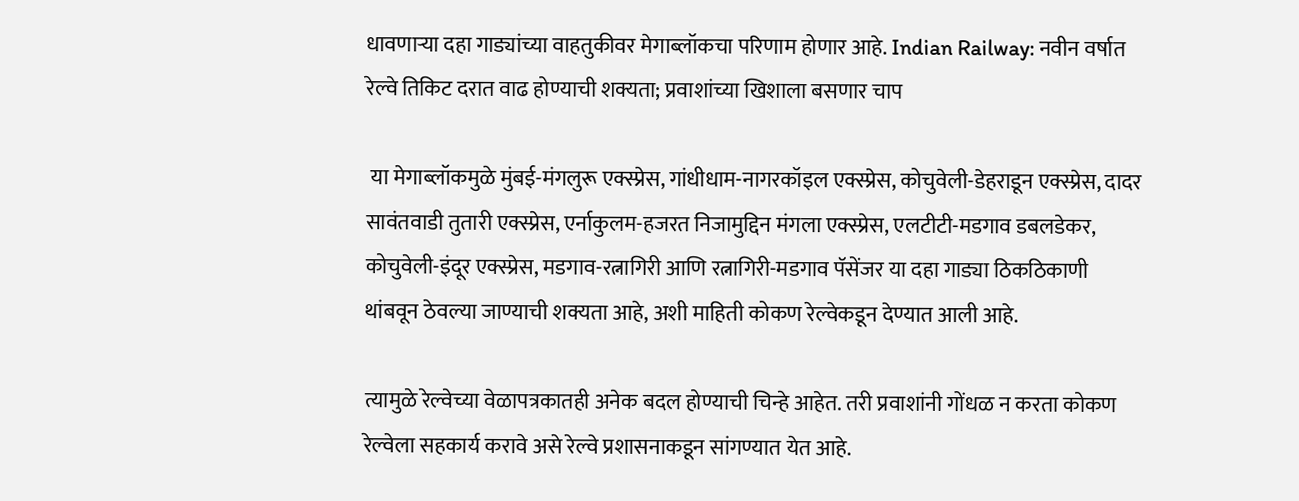धावणाऱ्या दहा गाड्यांच्या वाहतुकीवर मेगाब्लॉकचा परिणाम होणार आहे. Indian Railway: नवीन वर्षात रेल्वे तिकिट दरात वाढ होण्याची शक्यता; प्रवाशांच्या खिशाला बसणार चाप

 या मेगाब्लॉकमुळे मुंबई-मंगलुरू एक्स्प्रेस, गांधीधाम-नागरकॉइल एक्स्प्रेस, कोचुवेली-डेहराडून एक्स्प्रेस, दादर सावंतवाडी तुतारी एक्स्प्रेस, एर्नाकुलम-हजरत निजामुद्दिन मंगला एक्स्प्रेस, एलटीटी-मडगाव डबलडेकर, कोचुवेली-इंदूर एक्स्प्रेस, मडगाव-रत्नागिरी आणि रत्नागिरी-मडगाव पॅसेंजर या दहा गाड्या ठिकठिकाणी थांबवून ठेवल्या जाण्याची शक्यता आहे, अशी माहिती कोकण रेल्वेकडून देण्यात आली आहे.

त्यामुळे रेल्वेच्या वेळापत्रकातही अनेक बदल होण्याची चिन्हे आहेत. तरी प्रवाशांनी गोंधळ न करता कोकण रेल्वेला सहकार्य करावे असे रेल्वे प्रशासनाकडून सांगण्यात येत आहे.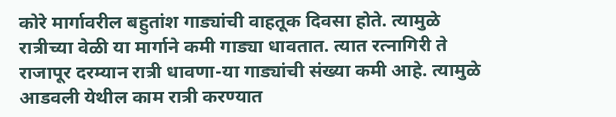कोरे मार्गावरील बहुतांश गाड्यांची वाहतूक दिवसा होते. त्यामुळे रात्रीच्या वेळी या मार्गाने कमी गाड्या धावतात. त्यात रत्नागिरी ते राजापूर दरम्यान रात्री धावणा-या गाड्यांची संख्या कमी आहे. त्यामुळे आडवली येथील काम रात्री करण्यात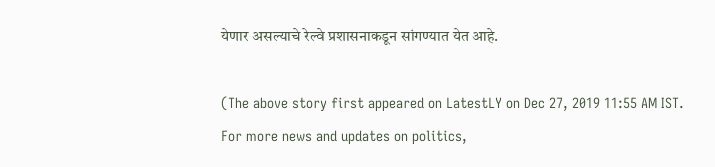येणार असल्याचे रेल्वे प्रशासनाकडून सांगण्यात येत आहे.

(The above story first appeared on LatestLY on Dec 27, 2019 11:55 AM IST. For more news and updates on politics,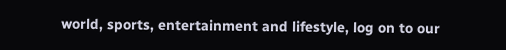world, sports, entertainment and lifestyle, log on to our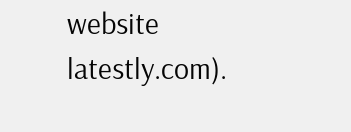website latestly.com).